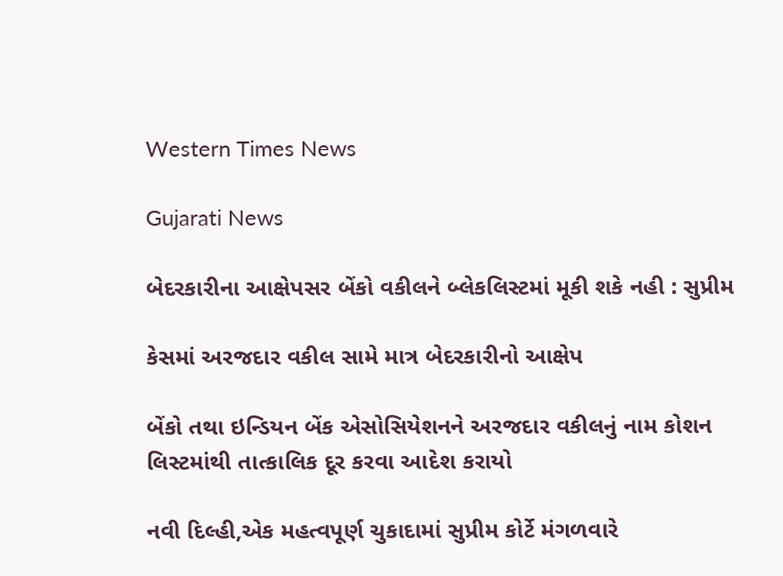Western Times News

Gujarati News

બેદરકારીના આક્ષેપસર બેંકો વકીલને બ્લેકલિસ્ટમાં મૂકી શકે નહી : સુપ્રીમ

કેસમાં અરજદાર વકીલ સામે માત્ર બેદરકારીનો આક્ષેપ

બેંકો તથા ઇન્ડિયન બેંક એસોસિયેશનને અરજદાર વકીલનું નામ કોશન લિસ્ટમાંથી તાત્કાલિક દૂર કરવા આદેશ કરાયો

નવી દિલ્હી,એક મહત્વપૂર્ણ ચુકાદામાં સુપ્રીમ કોર્ટે મંગળવારે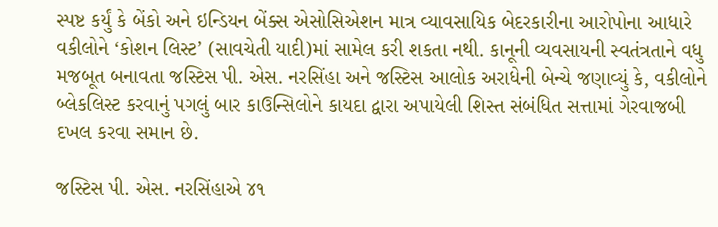સ્પષ્ટ કર્યું કે બેંકો અને ઇન્ડિયન બેંક્સ એસોસિએશન માત્ર વ્યાવસાયિક બેદરકારીના આરોપોના આધારે વકીલોને ‘કોશન લિસ્ટ’ (સાવચેતી યાદી)માં સામેલ કરી શકતા નથી. કાનૂની વ્યવસાયની સ્વતંત્રતાને વધુ મજબૂત બનાવતા જસ્ટિસ પી. એસ. નરસિંહા અને જસ્ટિસ આલોક અરાધેની બેન્ચે જણાવ્યું કે, વકીલોને બ્લેકલિસ્ટ કરવાનું પગલું બાર કાઉન્સિલોને કાયદા દ્વારા અપાયેલી શિસ્ત સંબંધિત સત્તામાં ગેરવાજબી દખલ કરવા સમાન છે.

જસ્ટિસ પી. એસ. નરસિંહાએ ૪૧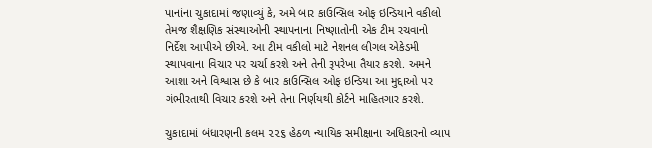પાનાંના ચુકાદામાં જણાવ્યું કે, અમે બાર કાઉન્સિલ ઓફ ઇન્ડિયાને વકીલો તેમજ શૈક્ષણિક સંસ્થાઓની સ્થાપનાના નિષ્ણાતોની એક ટીમ રચવાનો નિર્દેશ આપીએ છીએ. આ ટીમ વકીલો માટે નેશનલ લીગલ એકેડમી સ્થાપવાના વિચાર પર ચર્ચા કરશે અને તેની રૂપરેખા તૈયાર કરશે. અમને આશા અને વિશ્વાસ છે કે બાર કાઉન્સિલ ઓફ ઇન્ડિયા આ મુદ્દાઓ પર ગંભીરતાથી વિચાર કરશે અને તેના નિર્ણયથી કોર્ટને માહિતગાર કરશે.

ચુકાદામાં બંધારણની કલમ ૨૨૬ હેઠળ ન્યાયિક સમીક્ષાના અધિકારનો વ્યાપ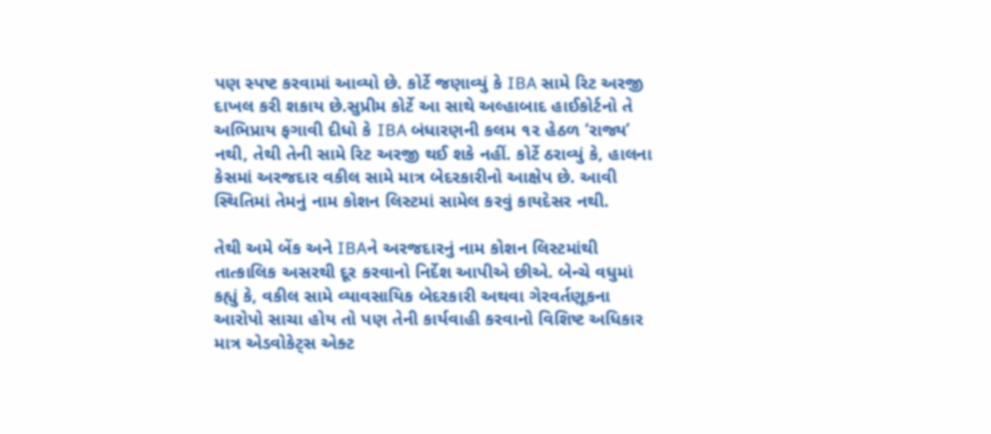પણ સ્પષ્ટ કરવામાં આવ્યો છે. કોર્ટે જણાવ્યું કે IBA સામે રિટ અરજી દાખલ કરી શકાય છે.સુપ્રીમ કોર્ટે આ સાથે અલ્હાબાદ હાઈકોર્ટનો તે અભિપ્રાય ફગાવી દીધો કે IBA બંધારણની કલમ ૧૨ હેઠળ ‘રાજ્ય’ નથી, તેથી તેની સામે રિટ અરજી થઈ શકે નહીં. કોર્ટે ઠરાવ્યું કે, હાલના કેસમાં અરજદાર વકીલ સામે માત્ર બેદરકારીનો આક્ષેપ છે. આવી સ્થિતિમાં તેમનું નામ કોશન લિસ્ટમાં સામેલ કરવું કાયદેસર નથી.

તેથી અમે બેંક અને IBAને અરજદારનું નામ કોશન લિસ્ટમાંથી તાત્કાલિક અસરથી દૂર કરવાનો નિર્દેશ આપીએ છીએ. બેન્ચે વધુમાં કહ્યું કે, વકીલ સામે વ્યાવસાયિક બેદરકારી અથવા ગેરવર્તણૂકના આરોપો સાચા હોય તો પણ તેની કાર્યવાહી કરવાનો વિશિષ્ટ અધિકાર માત્ર એડવોકેટ્‌સ એક્ટ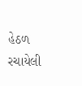હેઠળ રચાયેલી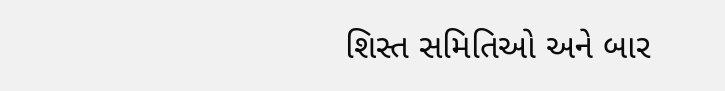શિસ્ત સમિતિઓ અને બાર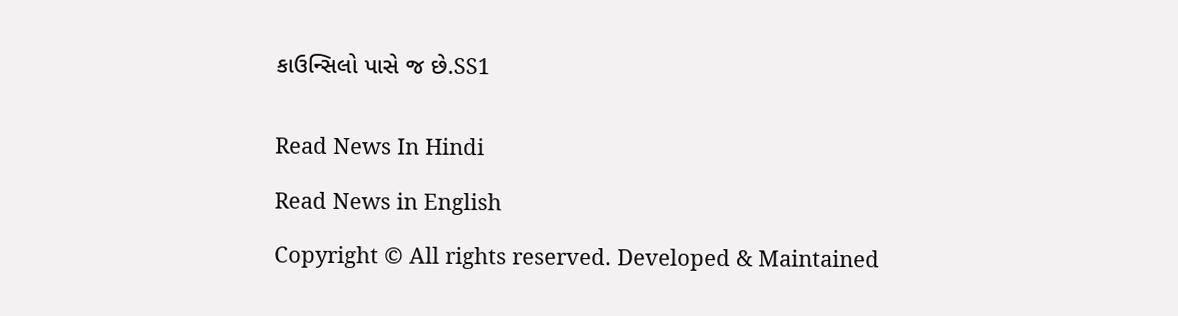કાઉન્સિલો પાસે જ છે.SS1


Read News In Hindi

Read News in English

Copyright © All rights reserved. Developed & Maintained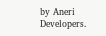by Aneri Developers.